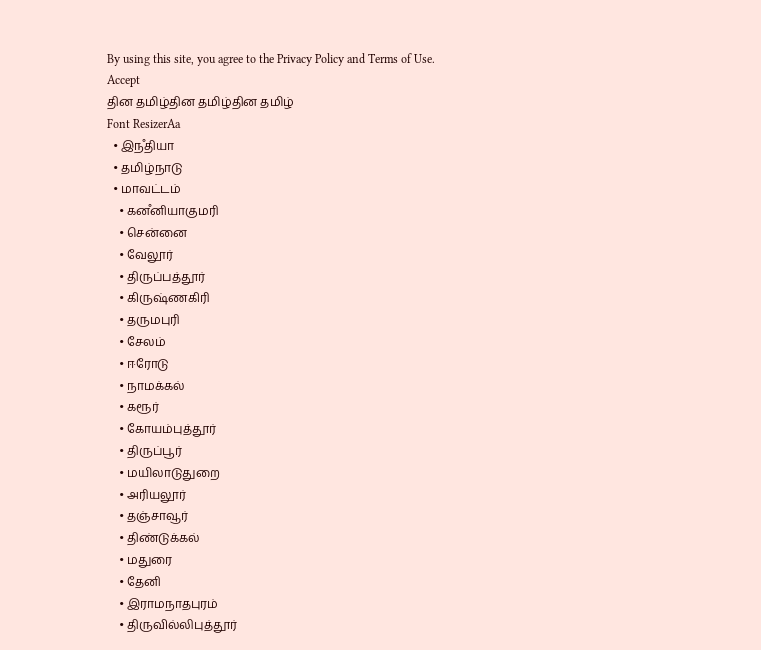By using this site, you agree to the Privacy Policy and Terms of Use.
Accept
தின தமிழ்தின தமிழ்தின தமிழ்
Font ResizerAa
  • இநஂதியா
  • தமிழ்நாடு
  • மாவட்டம்
    • கனஂனியாகுமரி
    • சென்னை
    • வேலூர்
    • திருப்பத்தூர்
    • கிருஷ்ணகிரி
    • தருமபுரி
    • சேலம்
    • ஈரோடு
    • நாமக்கல்
    • கரூர்
    • கோயம்புத்தூர்
    • திருப்பூர்
    • மயிலாடுதுறை
    • அரியலூர்
    • தஞ்சாவூர்
    • திண்டுக்கல்
    • மதுரை
    • தேனி
    • இராமநாதபுரம்
    • திருவில்லிபுத்தூர்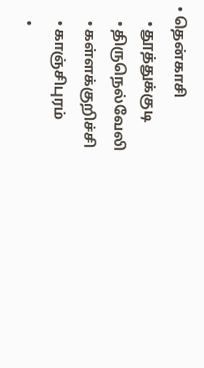• தென்காசி
    • தூத்துக்குடி
    • திருநெல்வேலி
    • கள்ளக்குறிச்சி
    • காஞ்சிபுரம்
    •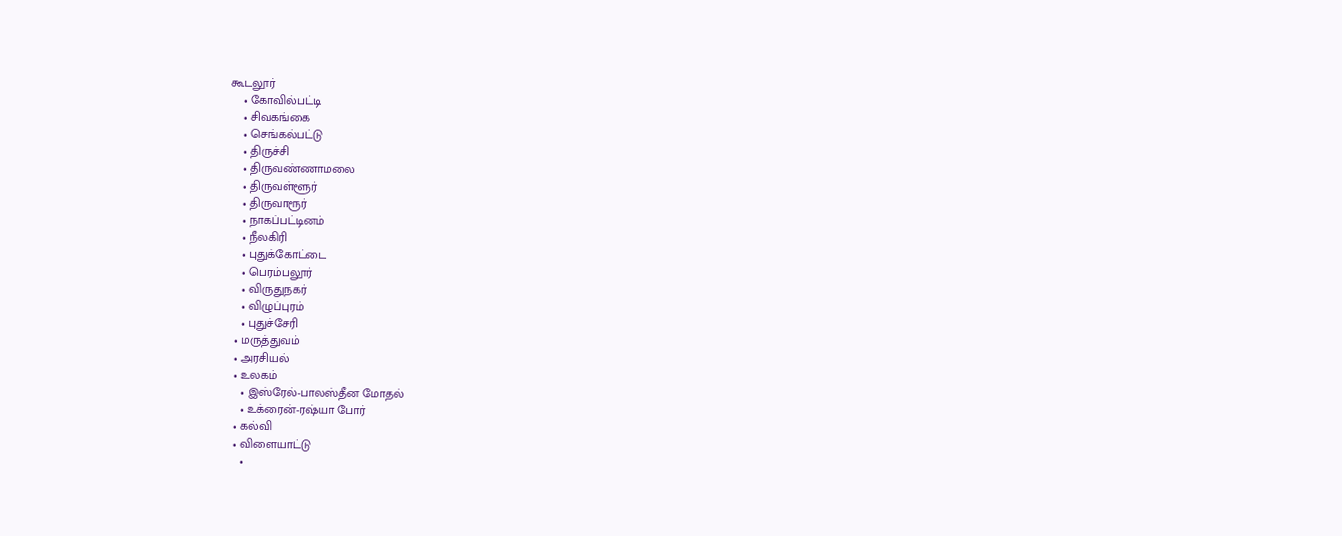கூடலூர்
    • கோவில்பட்டி
    • சிவகங்கை
    • செங்கல்பட்டு
    • திருச்சி
    • திருவண்ணாமலை
    • திருவள்ளூர்
    • திருவாரூர்
    • நாகப்பட்டினம்
    • நீலகிரி
    • புதுக்கோட்டை
    • பெரம்பலூர்
    • விருதுநகர்
    • விழுப்புரம்
    • புதுச்சேரி
  • மருத்துவம்
  • அரசியல்
  • உலகம்
    • இஸ்ரேல்-பாலஸ்தீன மோதல்
    • உக்ரைன்-ரஷ்யா போர்
  • கல்வி
  • விளையாட்டு
    •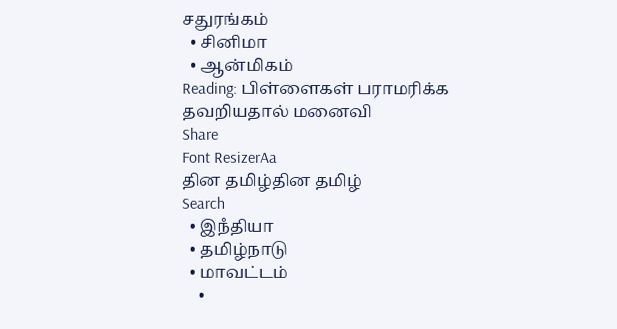சதுரங்கம்
  • சினிமா
  • ஆன்மிகம்
Reading: பிள்ளைகள் பராமரிக்க தவறியதால் மனைவி
Share
Font ResizerAa
தின தமிழ்தின தமிழ்
Search
  • இநஂதியா
  • தமிழ்நாடு
  • மாவட்டம்
    •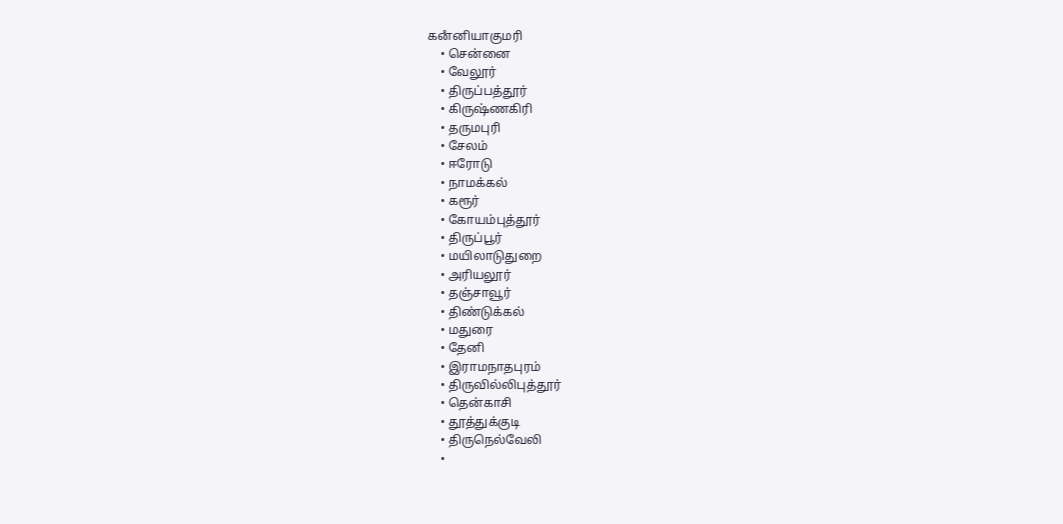கனஂனியாகுமரி
    • சென்னை
    • வேலூர்
    • திருப்பத்தூர்
    • கிருஷ்ணகிரி
    • தருமபுரி
    • சேலம்
    • ஈரோடு
    • நாமக்கல்
    • கரூர்
    • கோயம்புத்தூர்
    • திருப்பூர்
    • மயிலாடுதுறை
    • அரியலூர்
    • தஞ்சாவூர்
    • திண்டுக்கல்
    • மதுரை
    • தேனி
    • இராமநாதபுரம்
    • திருவில்லிபுத்தூர்
    • தென்காசி
    • தூத்துக்குடி
    • திருநெல்வேலி
    •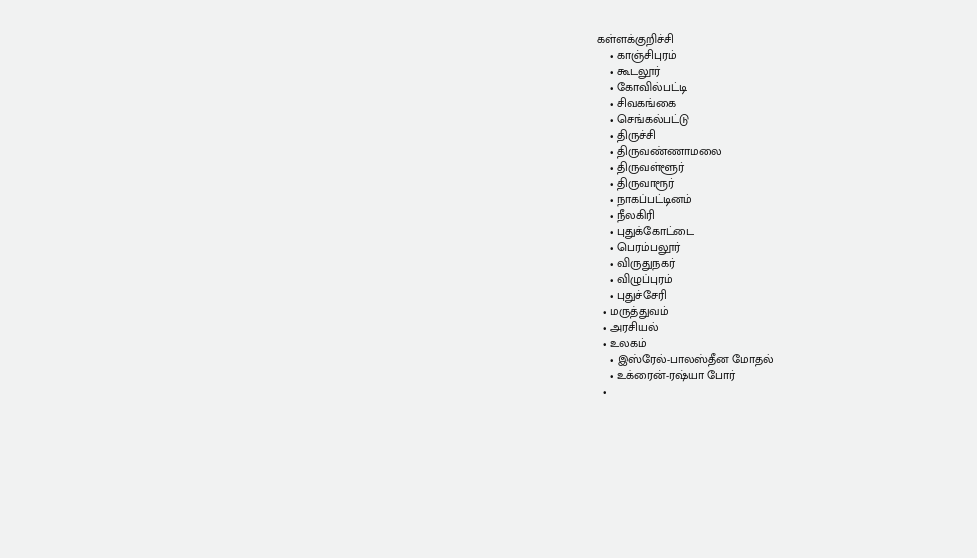கள்ளக்குறிச்சி
    • காஞ்சிபுரம்
    • கூடலூர்
    • கோவில்பட்டி
    • சிவகங்கை
    • செங்கல்பட்டு
    • திருச்சி
    • திருவண்ணாமலை
    • திருவள்ளூர்
    • திருவாரூர்
    • நாகப்பட்டினம்
    • நீலகிரி
    • புதுக்கோட்டை
    • பெரம்பலூர்
    • விருதுநகர்
    • விழுப்புரம்
    • புதுச்சேரி
  • மருத்துவம்
  • அரசியல்
  • உலகம்
    • இஸ்ரேல்-பாலஸ்தீன மோதல்
    • உக்ரைன்-ரஷ்யா போர்
  •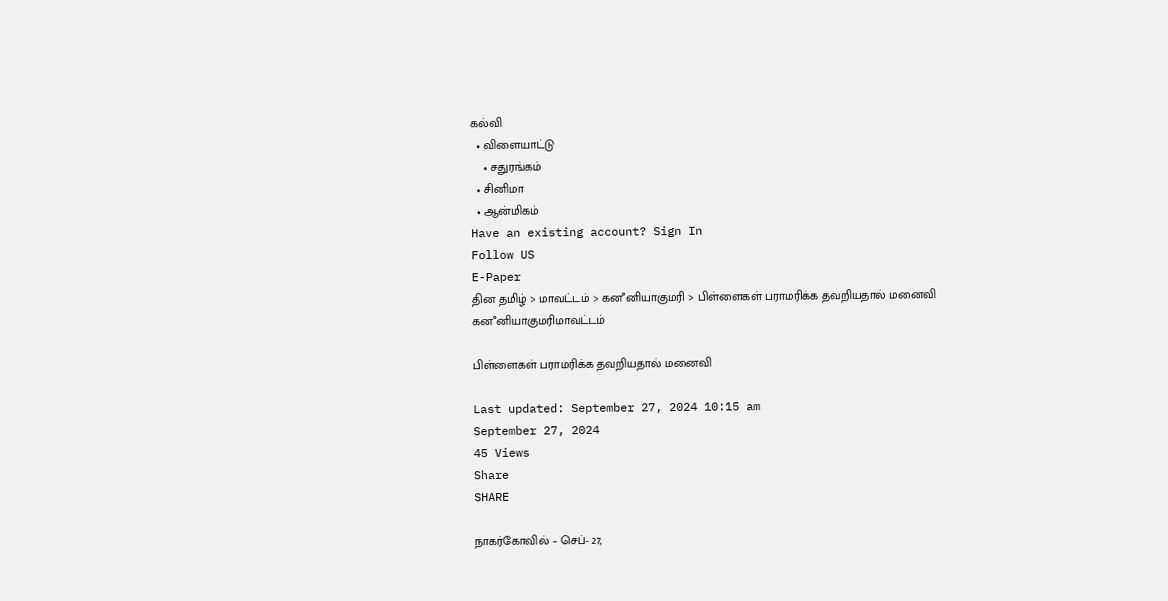கல்வி
  • விளையாட்டு
    • சதுரங்கம்
  • சினிமா
  • ஆன்மிகம்
Have an existing account? Sign In
Follow US
E-Paper
தின தமிழ் > மாவட்டம் > கனஂனியாகுமரி > பிள்ளைகள் பராமரிக்க தவறியதால் மனைவி
கனஂனியாகுமரிமாவட்டம்

பிள்ளைகள் பராமரிக்க தவறியதால் மனைவி

Last updated: September 27, 2024 10:15 am
September 27, 2024
45 Views
Share
SHARE

நாகர்கோவில் – செப்- 27,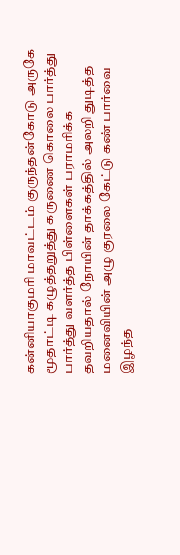கன்னியாகுமரி மாவட்டம் குருந்தன்கோடு அருகே மூதாட்டி கழுத்தறுத்து கருணை கொலை பார்த்து பார்த்து வளர்த்த பிள்ளைகள் பராமரிக்க தவறியதால் நோயின் தாக்கத்தில் அலறி துடித்த மனைவியின் அழு குரலை கேட்டு கண் பார்வை இழந்த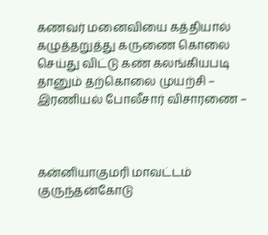கணவர் மனைவியை கத்தியால் கழுத்தறுத்து கருணை கொலை செய்து விட்டு கண் கலங்கியபடி தானும் தற்கொலை முயற்சி – இரணியல் போலீசார் விசாரணை –



கன்னியாகுமரி மாவட்டம் குருந்தன்கோடு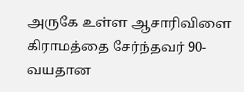அருகே உள்ள ஆசாரிவிளை கிராமத்தை சேர்ந்தவர் 90-வயதான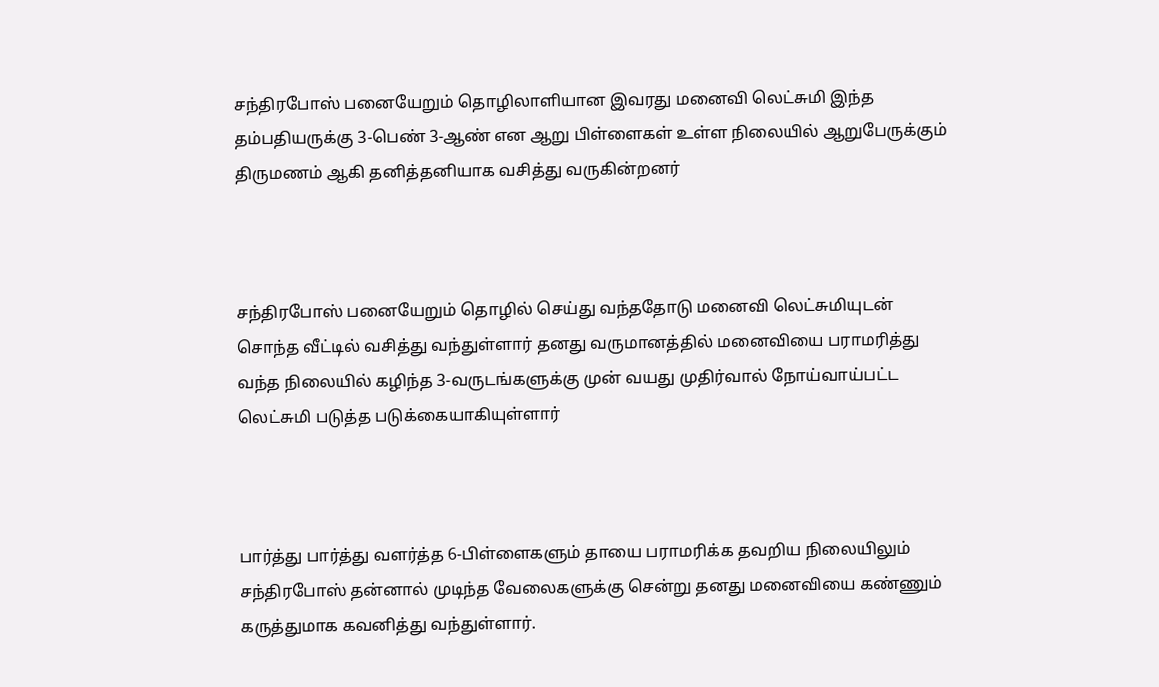சந்திரபோஸ் பனையேறும் தொழிலாளியான இவரது மனைவி லெட்சுமி இந்த தம்பதியருக்கு 3-பெண் 3-ஆண் என ஆறு பிள்ளைகள் உள்ள நிலையில் ஆறுபேருக்கும் திருமணம் ஆகி தனித்தனியாக வசித்து வருகின்றனர்



சந்திரபோஸ் பனையேறும் தொழில் செய்து வந்ததோடு மனைவி லெட்சுமியுடன் சொந்த வீட்டில் வசித்து வந்துள்ளார் தனது வருமானத்தில் மனைவியை பராமரித்து வந்த நிலையில் கழிந்த 3-வருடங்களுக்கு முன் வயது முதிர்வால் நோய்வாய்பட்ட லெட்சுமி படுத்த படுக்கையாகியுள்ளார்



பார்த்து பார்த்து வளர்த்த 6-பிள்ளைகளும் தாயை பராமரிக்க தவறிய நிலையிலும் சந்திரபோஸ் தன்னால் முடிந்த வேலைகளுக்கு சென்று தனது மனைவியை கண்ணும் கருத்துமாக கவனித்து வந்துள்ளார்.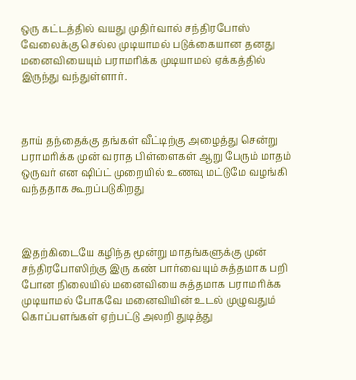ஒரு கட்டத்தில் வயது முதிர்வால் சந்திரபோஸ் வேலைக்கு செல்ல முடியாமல் படுக்கையான தனது மனைவியையும் பராமரிக்க முடியாமல் ஏக்கத்தில் இருந்து வந்துள்ளார்.



தாய் தந்தைக்கு தங்கள் வீட்டிற்கு அழைத்து சென்று பராமரிக்க முன் வராத பிள்ளைகள் ஆறு பேரும் மாதம் ஒருவர் என ஷிப்ட் முறையில் உணவு மட்டுமே வழங்கி வந்ததாக கூறப்படுகிறது



இதற்கிடையே கழிந்த மூன்று மாதங்களுக்கு முன் சந்திரபோஸிற்கு இரு கண் பார்வையும் சுத்தமாக பறி போன நிலையில் மனைவியை சுத்தமாக பராமரிக்க முடியாமல் போகவே மனைவியின் உடல் முழுவதும் கொப்பளங்கள் ஏற்பட்டு அலறி துடித்து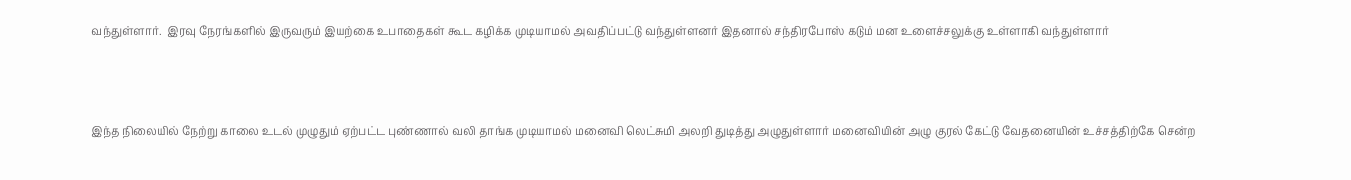வந்துள்ளார்.  இரவு நேரங்களில் இருவரும் இயற்கை உபாதைகள் கூட கழிக்க முடியாமல் அவதிப்பட்டு வந்துள்ளனர் இதனால் சந்திரபோஸ் கடும் மன உளைச்சலுக்கு உள்ளாகி வந்துள்ளார்



இந்த நிலையில் நேற்று காலை உடல் முழுதும் ஏற்பட்ட புண்ணால் வலி தாங்க முடியாமல் மனைவி லெட்சுமி அலறி துடித்து அழுதுள்ளார் மனைவியின் அழு குரல் கேட்டு வேதனையின் உச்சத்திற்கே சென்ற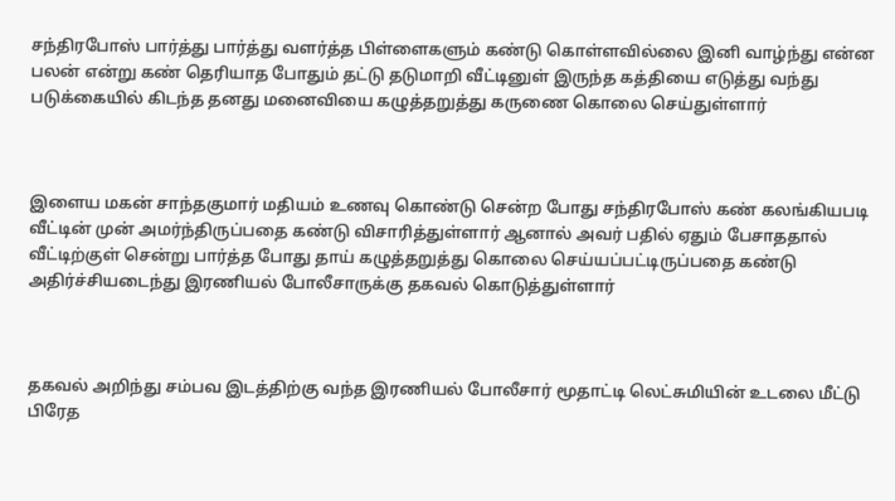சந்திரபோஸ் பார்த்து பார்த்து வளர்த்த பிள்ளைகளும் கண்டு கொள்ளவில்லை இனி வாழ்ந்து என்ன பலன் என்று கண் தெரியாத போதும் தட்டு தடுமாறி வீட்டினுள் இருந்த கத்தியை எடுத்து வந்து படுக்கையில் கிடந்த தனது மனைவியை கழுத்தறுத்து கருணை கொலை செய்துள்ளார்



இளைய மகன் சாந்தகுமார் மதியம் உணவு கொண்டு சென்ற போது சந்திரபோஸ் கண் கலங்கியபடி வீட்டின் முன் அமர்ந்திருப்பதை கண்டு விசாரித்துள்ளார் ஆனால் அவர் பதில் ஏதும் பேசாததால் வீட்டிற்குள் சென்று பார்த்த போது தாய் கழுத்தறுத்து கொலை செய்யப்பட்டிருப்பதை கண்டு அதிர்ச்சியடைந்து இரணியல் போலீசாருக்கு தகவல் கொடுத்துள்ளார்



தகவல் அறிந்து சம்பவ இடத்திற்கு வந்த இரணியல் போலீசார் மூதாட்டி லெட்சுமியின் உடலை மீட்டு பிரேத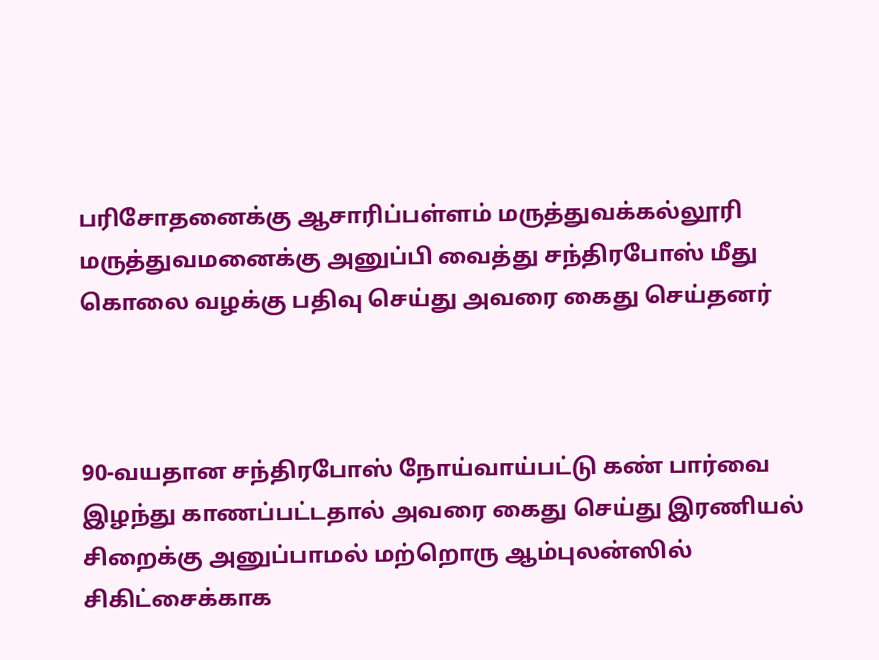பரிசோதனைக்கு ஆசாரிப்பள்ளம் மருத்துவக்கல்லூரி மருத்துவமனைக்கு அனுப்பி வைத்து சந்திரபோஸ் மீது கொலை வழக்கு பதிவு செய்து அவரை கைது செய்தனர்



90-வயதான சந்திரபோஸ் நோய்வாய்பட்டு கண் பார்வை இழந்து காணப்பட்டதால் அவரை கைது செய்து இரணியல் சிறைக்கு அனுப்பாமல் மற்றொரு ஆம்புலன்ஸில் சிகிட்சைக்காக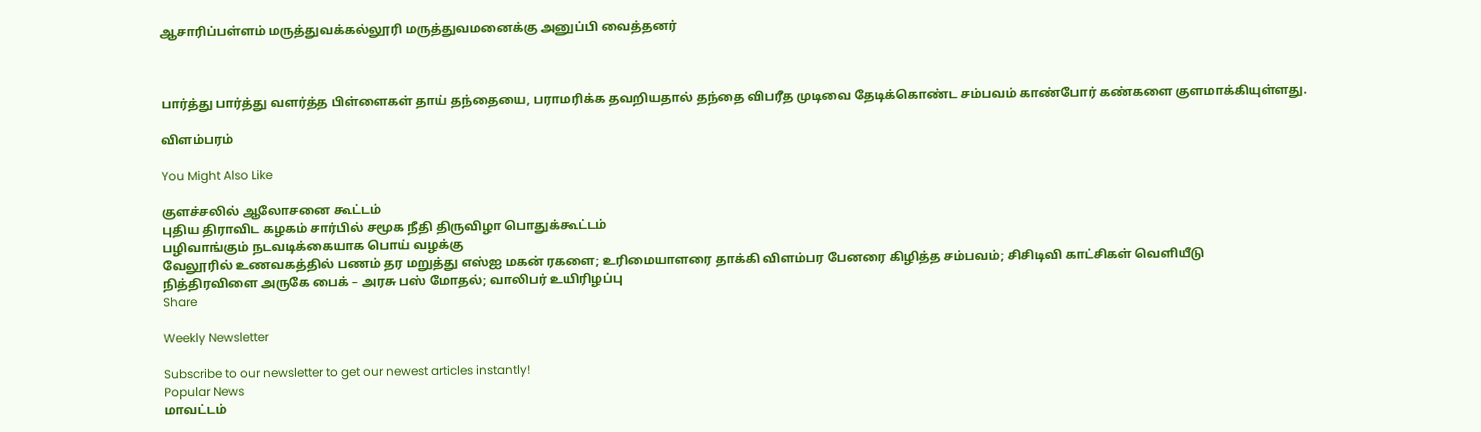ஆசாரிப்பள்ளம் மருத்துவக்கல்லூரி மருத்துவமனைக்கு அனுப்பி வைத்தனர்



பார்த்து பார்த்து வளர்த்த பிள்ளைகள் தாய் தந்தையை, பராமரிக்க தவறியதால் தந்தை விபரீத முடிவை தேடிக்கொண்ட சம்பவம் காண்போர் கண்களை குளமாக்கியுள்ளது.

விளம்பரம்

You Might Also Like

குளச்சலில் ஆலோசனை கூட்டம்
புதிய திராவிட கழகம் சார்பில் சமூக நீதி திருவிழா பொதுக்கூட்டம்
பழிவாங்கும் நடவடிக்கையாக பொய் வழக்கு
வேலூரில் உணவகத்தில் பணம் தர மறுத்து எஸ்ஐ மகன் ரகளை; உரிமையாளரை தாக்கி விளம்பர பேனரை கிழித்த சம்பவம்; சிசிடிவி காட்சிகள் வெளியீடு
நித்திரவிளை அருகே பைக் – அரசு பஸ் மோதல்; வாலிபர் உயிரிழப்பு
Share

Weekly Newsletter

Subscribe to our newsletter to get our newest articles instantly!
Popular News
மாவட்டம்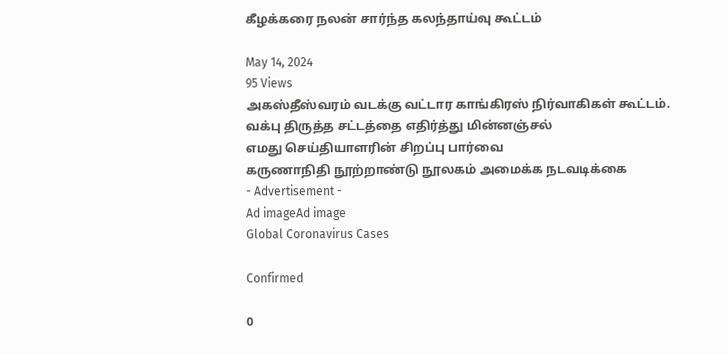கீழக்கரை நலன் சார்ந்த கலந்தாய்வு கூட்டம்

May 14, 2024
95 Views
அகஸ்தீஸ்வரம் வடக்கு வட்டார காங்கிரஸ் நிர்வாகிகள் கூட்டம்.
வக்பு திருத்த சட்டத்தை எதிர்த்து மின்னஞ்சல்
எமது செய்தியாளரின் சிறப்பு பார்வை
கருணாநிதி நூற்றாண்டு நூலகம் அமைக்க நடவடிக்கை
- Advertisement -
Ad imageAd image
Global Coronavirus Cases

Confirmed

0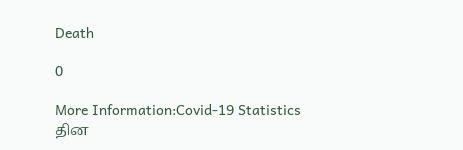Death

0

More Information:Covid-19 Statistics
தின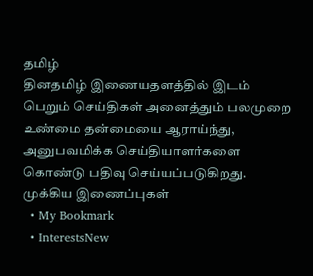தமிழ்
தினதமிழ் இணையதளத்தில் இடம் பெறும் செய்திகள் அனைத்தும் பலமுறை உண்மை தன்மையை ஆராய்ந்து, அனுபவமிக்க செய்தியாளர்களை கொண்டு பதிவு செய்யப்படுகிறது.
முக்கிய இணைப்புகள்
  • My Bookmark
  • InterestsNew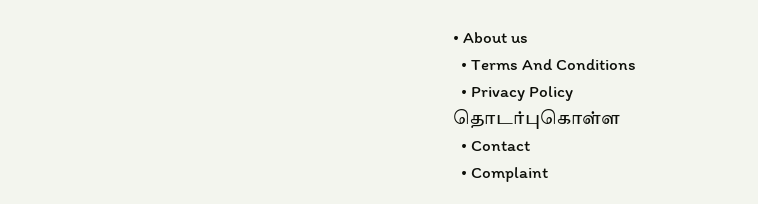• About us
  • Terms And Conditions
  • Privacy Policy
தொடர்புகொள்ள
  • Contact
  • Complaint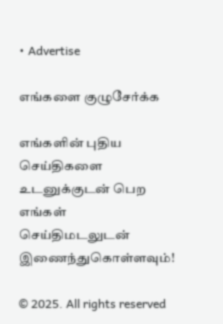• Advertise

எங்களை குழுசேர்க்க

எங்களின் புதிய செய்திகளை உடனுக்குடன் பெற எங்கள் செய்திமடலுடன் இணைந்துகொள்ளவும்!

© 2025. All rights reserved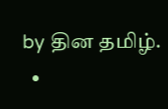by தின தமிழ்.
  •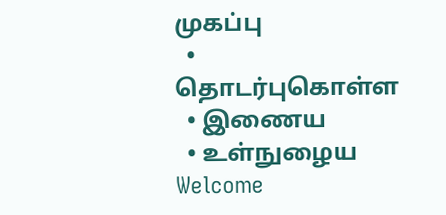முகப்பு
  • தொடர்புகொள்ள
  • இணைய
  • உள்நுழைய
Welcome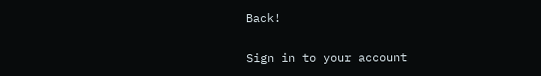Back!

Sign in to your account